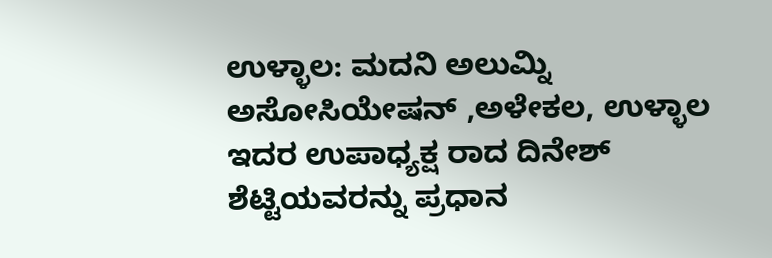ಉಳ್ಳಾಲ: ಮದನಿ ಅಲುಮ್ನಿ ಅಸೋಸಿಯೇಷನ್ ,ಅಳೇಕಲ, ಉಳ್ಳಾಲ ಇದರ ಉಪಾಧ್ಯಕ್ಷ ರಾದ ದಿನೇಶ್ ಶೆಟ್ಟಿಯವರನ್ನು ಪ್ರಧಾನ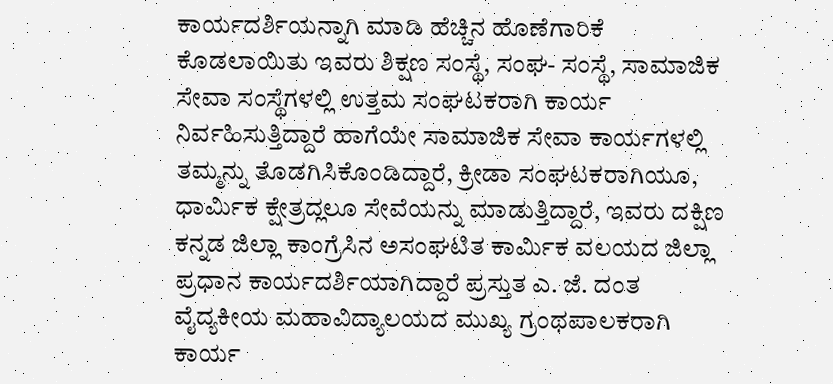ಕಾರ್ಯದರ್ಶಿಯನ್ನಾಗಿ ಮಾಡಿ ಹೆಚ್ಚಿನ ಹೊಣೆಗಾರಿಕೆ ಕೊಡಲಾಯಿತು ಇವರು ಶಿಕ್ಷಣ ಸಂಸ್ಥೆ, ಸಂಘ- ಸಂಸ್ಥೆ, ಸಾಮಾಜಿಕ ಸೇವಾ ಸಂಸ್ಥೆಗಳಲ್ಲಿ ಉತ್ತಮ ಸಂಘಟಕರಾಗಿ ಕಾರ್ಯ ನಿರ್ವಹಿಸುತ್ತಿದ್ದಾರೆ ಹಾಗೆಯೇ ಸಾಮಾಜಿಕ ಸೇವಾ ಕಾರ್ಯಗಳಲ್ಲಿ ತಮ್ಮನ್ನು ತೊಡಗಿಸಿಕೊಂಡಿದ್ದಾರೆ, ಕ್ರೀಡಾ ಸಂಘಟಕರಾಗಿಯೂ,
ಧಾರ್ಮಿಕ ಕ್ಷೇತ್ರದ್ಲಲೂ ಸೇವೆಯನ್ನು ಮಾಡುತ್ತಿದ್ದಾರೆ, ಇವರು ದಕ್ಷಿಣ ಕನ್ನಡ ಜಿಲ್ಲಾ ಕಾಂಗ್ರೆಸಿನ ಅಸಂಘಟಿತ ಕಾರ್ಮಿಕ ವಲಯದ ಜಿಲ್ಲಾ ಪ್ರಧಾನ ಕಾರ್ಯದರ್ಶಿಯಾಗಿದ್ದಾರೆ ಪ್ರಸ್ತುತ ಎ. ಜೆ. ದಂತ ವೈದ್ಯಕೀಯ ಮಹಾವಿದ್ಯಾಲಯದ ಮುಖ್ಯ ಗ್ರಂಥಪಾಲಕರಾಗಿ ಕಾರ್ಯ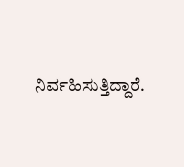ನಿರ್ವಹಿಸುತ್ತಿದ್ದಾರೆ.